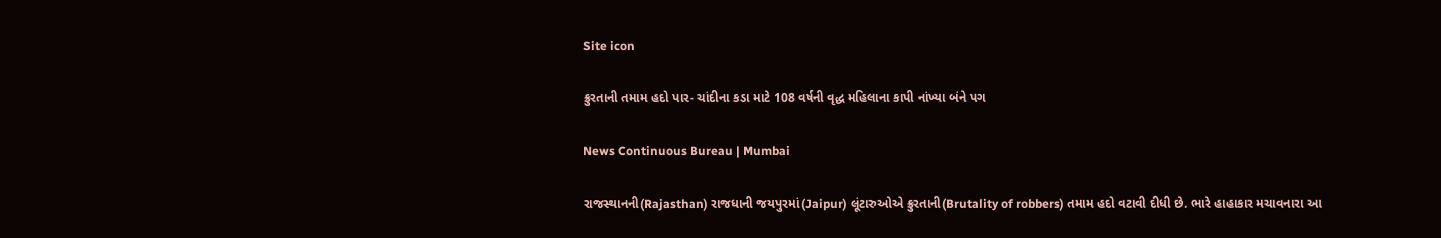Site icon

ક્રુરતાની તમામ હદો પાર- ચાંદીના કડા માટે 108 વર્ષની વૃદ્ધ મહિલાના કાપી નાંખ્યા બંને પગ

News Continuous Bureau | Mumbai

રાજસ્થાનની(Rajasthan) રાજધાની જયપુરમાં(Jaipur) લૂંટારુઓએ ક્રુરતાની(Brutality of robbers) તમામ હદો વટાવી દીધી છે. ભારે હાહાકાર મચાવનારા આ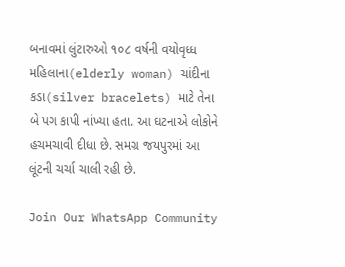બનાવમાં લુંટારુઓ ૧૦૮ વર્ષની વયોવૃધ્ધ મહિલાના(elderly woman) ચાંદીના કડા(silver bracelets) માટે તેના બે પગ કાપી નાંખ્યા હતા. આ ઘટનાએ લોકોને હચમચાવી દીધા છે. સમગ્ર જયપુરમાં આ લૂંટની ચર્ચા ચાલી રહી છે.

Join Our WhatsApp Community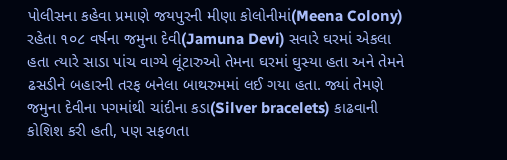પોલીસના કહેવા પ્રમાણે જયપુરની મીણા કોલોનીમાં(Meena Colony) રહેતા ૧૦૮ વર્ષના જમુના દેવી(Jamuna Devi) સવારે ઘરમાં એકલા હતા ત્યારે સાડા પાંચ વાગ્યે લૂંટારુઓ તેમના ઘરમાં ઘુસ્યા હતા અને તેમને ઢસડીને બહારની તરફ બનેલા બાથરુમમાં લઈ ગયા હતા. જ્યાં તેમણે જમુના દેવીના પગમાંથી ચાંદીના કડા(Silver bracelets) કાઢવાની કોશિશ કરી હતી, પણ સફળતા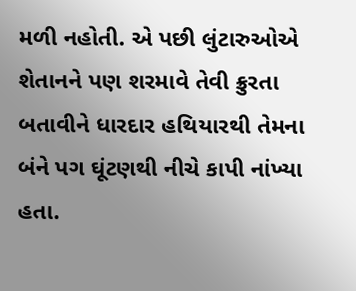મળી નહોતી. એ પછી લુંટારુઓએ શેતાનને પણ શરમાવે તેવી ક્રુરતા બતાવીને ધારદાર હથિયારથી તેમના બંને પગ ઘૂંટણથી નીચે કાપી નાંખ્યા હતા.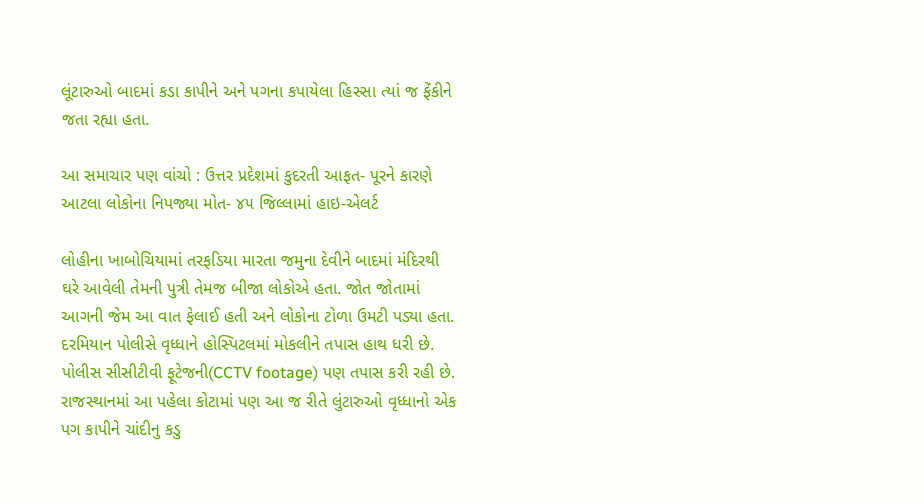લૂંટારુઓ બાદમાં કડા કાપીને અને પગના કપાયેલા હિસ્સા ત્યાં જ ફેંકીને જતા રહ્યા હતા.

આ સમાચાર પણ વાંચો : ઉત્તર પ્રદેશમાં કુદરતી આફત- પૂરને કારણે આટલા લોકોના નિપજ્યા મોત- ૪૫ જિલ્લામાં હાઇ-એલર્ટ

લોહીના ખાબોચિયામાં તરફડિયા મારતા જમુના દેવીને બાદમાં મંદિરથી ઘરે આવેલી તેમની પુત્રી તેમજ બીજા લોકોએ હતા. જોત જોતામાં આગની જેમ આ વાત ફેલાઈ હતી અને લોકોના ટોળા ઉમટી પડ્યા હતા. દરમિયાન પોલીસે વૃધ્ધાને હોસ્પિટલમાં મોકલીને તપાસ હાથ ધરી છે. પોલીસ સીસીટીવી ફૂટેજની(CCTV footage) પણ તપાસ કરી રહી છે. રાજસ્થાનમાં આ પહેલા કોટામાં પણ આ જ રીતે લુંટારુઓ વૃધ્ધાનો એક પગ કાપીને ચાંદીનુ કડુ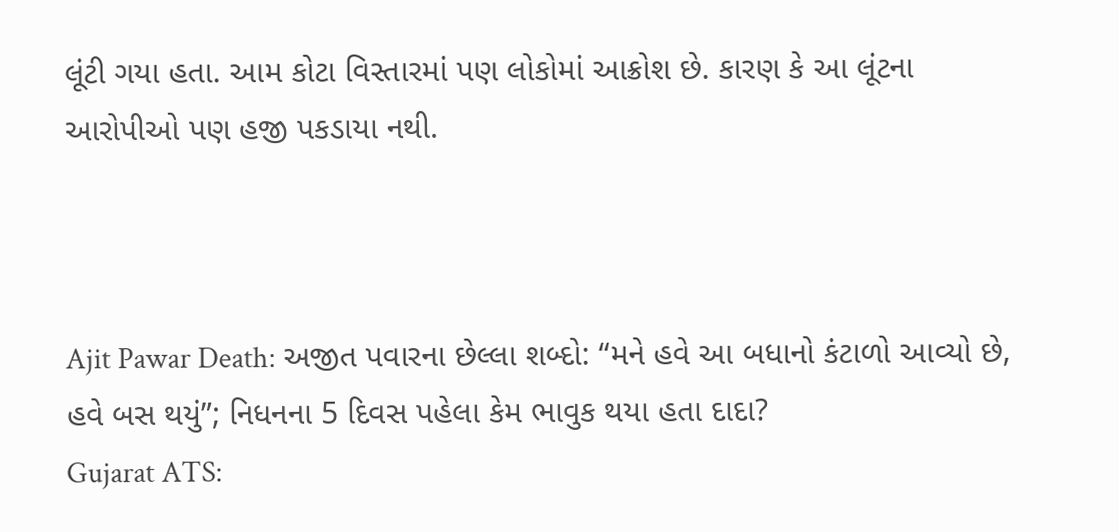લૂંટી ગયા હતા. આમ કોટા વિસ્તારમાં પણ લોકોમાં આક્રોશ છે. કારણ કે આ લૂંટના આરોપીઓ પણ હજી પકડાયા નથી.



Ajit Pawar Death: અજીત પવારના છેલ્લા શબ્દો: “મને હવે આ બધાનો કંટાળો આવ્યો છે, હવે બસ થયું”; નિધનના 5 દિવસ પહેલા કેમ ભાવુક થયા હતા દાદા?
Gujarat ATS: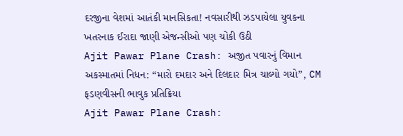દરજીના વેશમાં આતંકી માનસિકતા! નવસારીથી ઝડપાયેલા યુવકના ખતરનાક ઈરાદા જાણી એજન્સીઓ પણ ચોંકી ઉઠી
Ajit Pawar Plane Crash: અજીત પવારનું વિમાન અકસ્માતમાં નિધન: “મારો દમદાર અને દિલદાર મિત્ર ચાલ્યો ગયો”, CM ફડણવીસની ભાવુક પ્રતિક્રિયા
Ajit Pawar Plane Crash: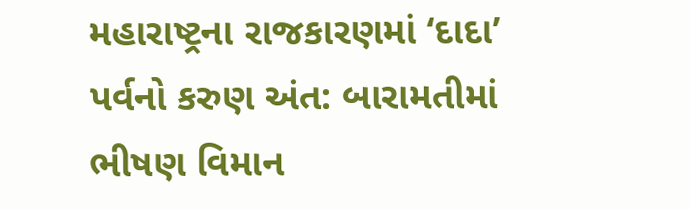મહારાષ્ટ્રના રાજકારણમાં ‘દાદા’ પર્વનો કરુણ અંત: બારામતીમાં ભીષણ વિમાન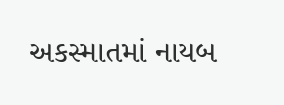અકસ્માતમાં નાયબ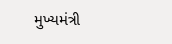મુખ્યમંત્રી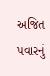અજિત પવારનું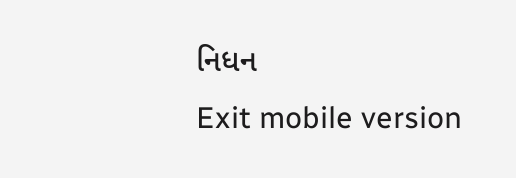નિધન
Exit mobile version